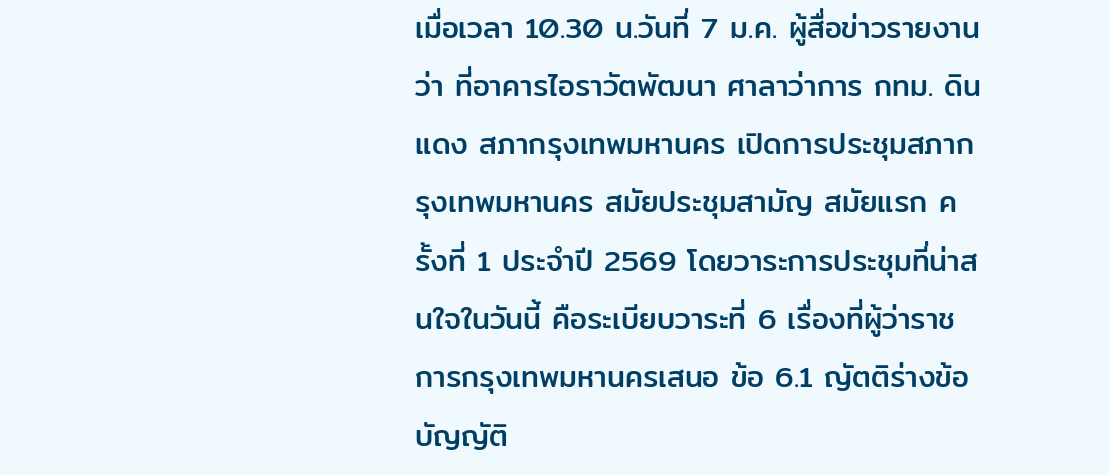เมื่อเวลา 10.30 น.วันที่ 7 ม.ค. ผู้สื่อข่าวรายงานว่า ที่อาคารไอราวัตพัฒนา ศาลาว่าการ กทม. ดินแดง สภากรุงเทพมหานคร เปิดการประชุมสภากรุงเทพมหานคร สมัยประชุมสามัญ สมัยแรก ครั้งที่ 1 ประจำปี 2569 โดยวาระการประชุมที่น่าสนใจในวันนี้ คือระเบียบวาระที่ 6 เรื่องที่ผู้ว่าราชการกรุงเทพมหานครเสนอ ข้อ 6.1 ญัตติร่างข้อบัญญัติ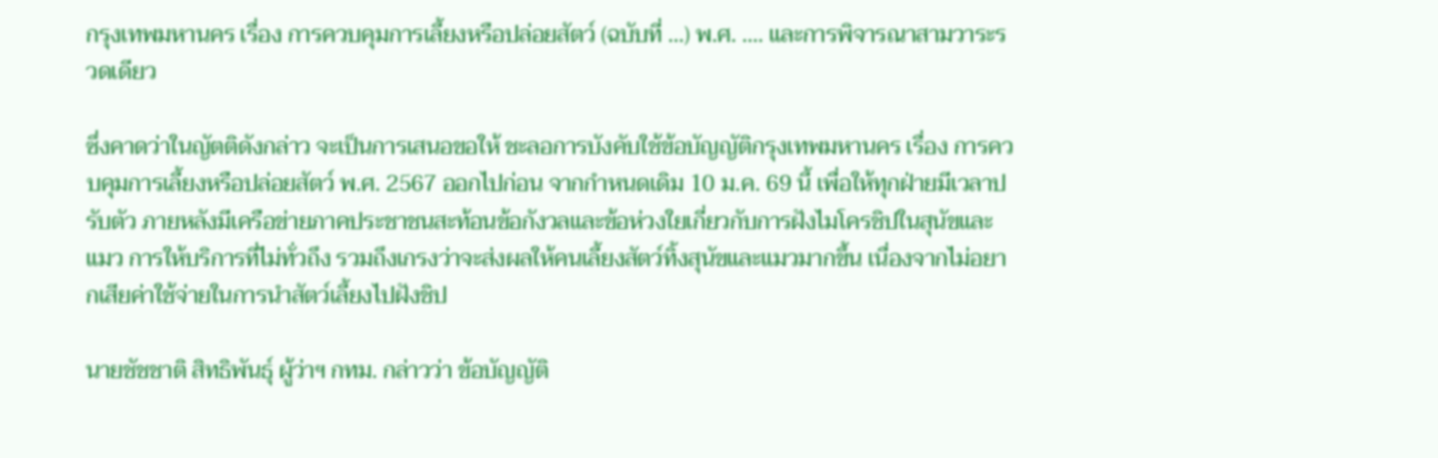กรุงเทพมหานคร เรื่อง การควบคุมการเลี้ยงหรือปล่อยสัตว์ (ฉบับที่ …) พ.ศ. …. และการพิจารณาสามวาระรวดเดียว

ซึ่งคาดว่าในญัตติดังกล่าว จะเป็นการเสนอขอให้ ชะลอการบังคับใช้ข้อบัญญัติกรุงเทพมหานคร เรื่อง การควบคุมการเลี้ยงหรือปล่อยสัตว์ พ.ศ. 2567 ออกไปก่อน จากกำหนดเดิม 10 ม.ค. 69 นี้ เพื่อให้ทุกฝ่ายมีเวลาปรับตัว ภายหลังมีเครือข่ายภาคประชาชนสะท้อนข้อกังวลและข้อห่วงใยเกี่ยวกับการฝังไมโครชิปในสุนัขและแมว การให้บริการที่ไม่ทั่วถึง รวมถึงเกรงว่าจะส่งผลให้คนเลี้ยงสัตว์ทิ้งสุนัขและแมวมากขึ้น เนื่องจากไม่อยากเสียค่าใช้จ่ายในการนำสัตว์เลี้ยงไปฝังชิป

นายชัชชาติ สิทธิพันธุ์ ผู้ว่าฯ กทม. กล่าวว่า ข้อบัญญัติ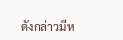ดังกล่าวมีห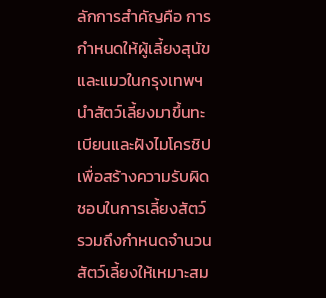ลักการสำคัญคือ การกำหนดให้ผู้เลี้ยงสุนัขและแมวในกรุงเทพฯ นำสัตว์เลี้ยงมาขึ้นทะเบียนและฝังไมโครชิป เพื่อสร้างความรับผิดชอบในการเลี้ยงสัตว์ รวมถึงกำหนดจำนวนสัตว์เลี้ยงให้เหมาะสม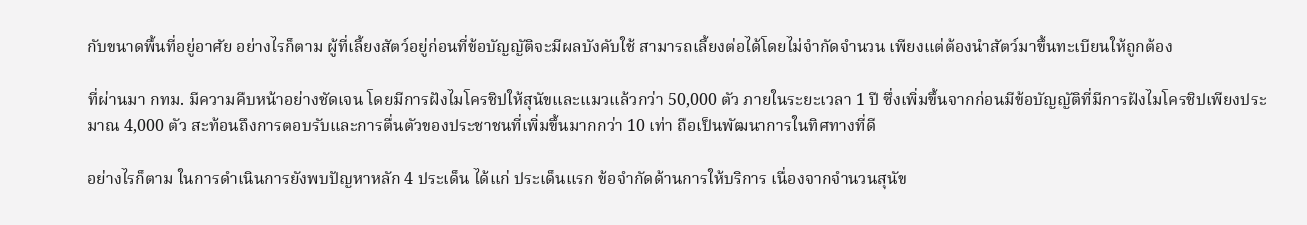กับขนาดพื้นที่อยู่อาศัย อย่างไรก็ตาม ผู้ที่เลี้ยงสัตว์อยู่ก่อนที่ข้อบัญญัติจะมีผลบังคับใช้ สามารถเลี้ยงต่อได้โดยไม่จำกัดจำนวน เพียงแต่ต้องนำสัตว์มาขึ้นทะเบียนให้ถูกต้อง

ที่ผ่านมา กทม. มีความคืบหน้าอย่างชัดเจน โดยมีการฝังไมโครชิปให้สุนัขและแมวแล้วกว่า 50,000 ตัว ภายในระยะเวลา 1 ปี ซึ่งเพิ่มขึ้นจากก่อนมีข้อบัญญัติที่มีการฝังไมโครชิปเพียงประมาณ 4,000 ตัว สะท้อนถึงการตอบรับและการตื่นตัวของประชาชนที่เพิ่มขึ้นมากกว่า 10 เท่า ถือเป็นพัฒนาการในทิศทางที่ดี

อย่างไรก็ตาม ในการดำเนินการยังพบปัญหาหลัก 4 ประเด็น ได้แก่ ประเด็นแรก ข้อจำกัดด้านการให้บริการ เนื่องจากจำนวนสุนัข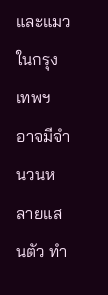และแมวในกรุงเทพฯ อาจมีจำนวนหลายแสนตัว ทำ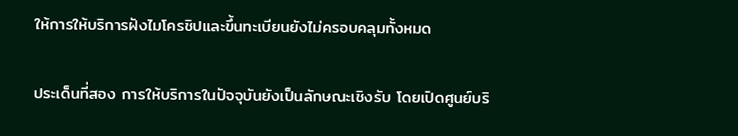ให้การให้บริการฝังไมโครชิปและขึ้นทะเบียนยังไม่ครอบคลุมทั้งหมด

ประเด็นที่สอง การให้บริการในปัจจุบันยังเป็นลักษณะเชิงรับ โดยเปิดศูนย์บริ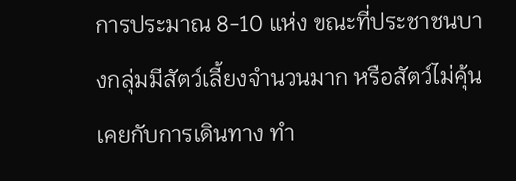การประมาณ 8-10 แห่ง ขณะที่ประชาชนบางกลุ่มมีสัตว์เลี้ยงจำนวนมาก หรือสัตว์ไม่คุ้นเคยกับการเดินทาง ทำ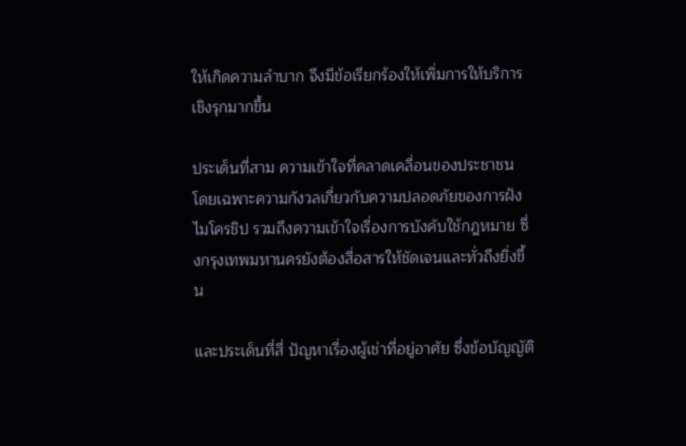ให้เกิดความลำบาก จึงมีข้อเรียกร้องให้เพิ่มการให้บริการเชิงรุกมากขึ้น

ประเด็นที่สาม ความเข้าใจที่คลาดเคลื่อนของประชาชน โดยเฉพาะความกังวลเกี่ยวกับความปลอดภัยของการฝังไมโครชิป รวมถึงความเข้าใจเรื่องการบังคับใช้กฎหมาย ซึ่งกรุงเทพมหานครยังต้องสื่อสารให้ชัดเจนและทั่วถึงยิ่งขึ้น

และประเด็นที่สี่ ปัญหาเรื่องผู้เช่าที่อยู่อาศัย ซึ่งข้อบัญญัติ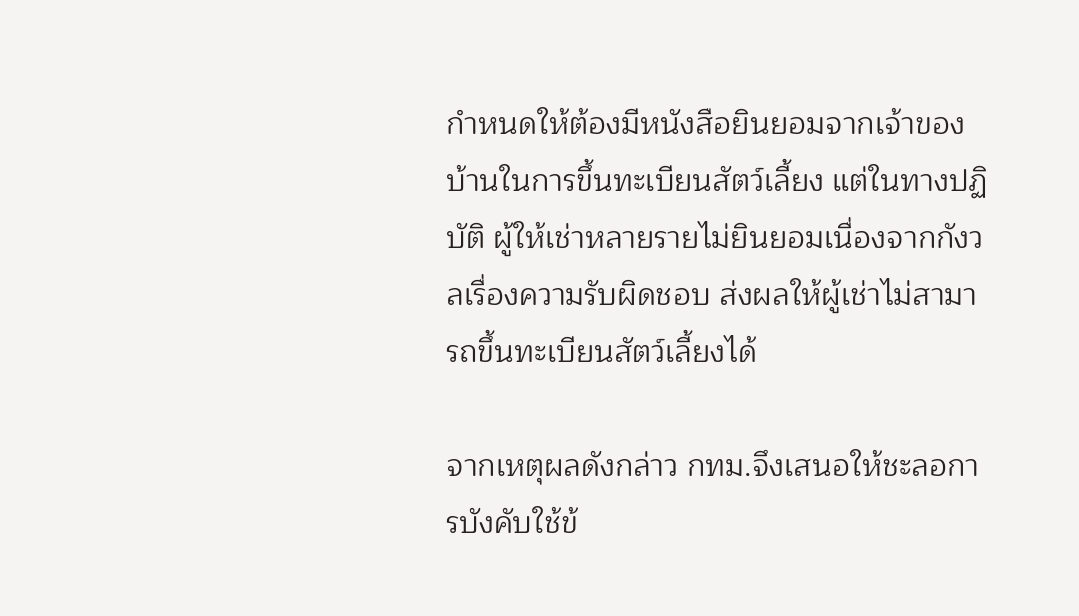กำหนดให้ต้องมีหนังสือยินยอมจากเจ้าของบ้านในการขึ้นทะเบียนสัตว์เลี้ยง แต่ในทางปฏิบัติ ผู้ให้เช่าหลายรายไม่ยินยอมเนื่องจากกังวลเรื่องความรับผิดชอบ ส่งผลให้ผู้เช่าไม่สามารถขึ้นทะเบียนสัตว์เลี้ยงได้

จากเหตุผลดังกล่าว กทม.จึงเสนอให้ชะลอการบังคับใช้ข้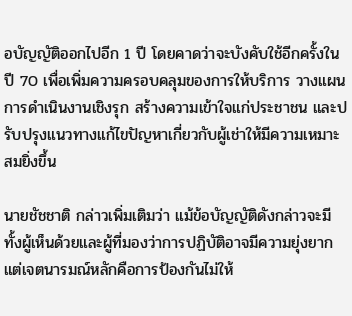อบัญญัติออกไปอีก 1 ปี โดยคาดว่าจะบังคับใช้อีกครั้งในปี 70 เพื่อเพิ่มความครอบคลุมของการให้บริการ วางแผนการดำเนินงานเชิงรุก สร้างความเข้าใจแก่ประชาชน และปรับปรุงแนวทางแก้ไขปัญหาเกี่ยวกับผู้เช่าให้มีความเหมาะสมยิ่งขึ้น

นายชัชชาติ กล่าวเพิ่มเติมว่า แม้ข้อบัญญัติดังกล่าวจะมีทั้งผู้เห็นด้วยและผู้ที่มองว่าการปฏิบัติอาจมีความยุ่งยาก แต่เจตนารมณ์หลักคือการป้องกันไม่ให้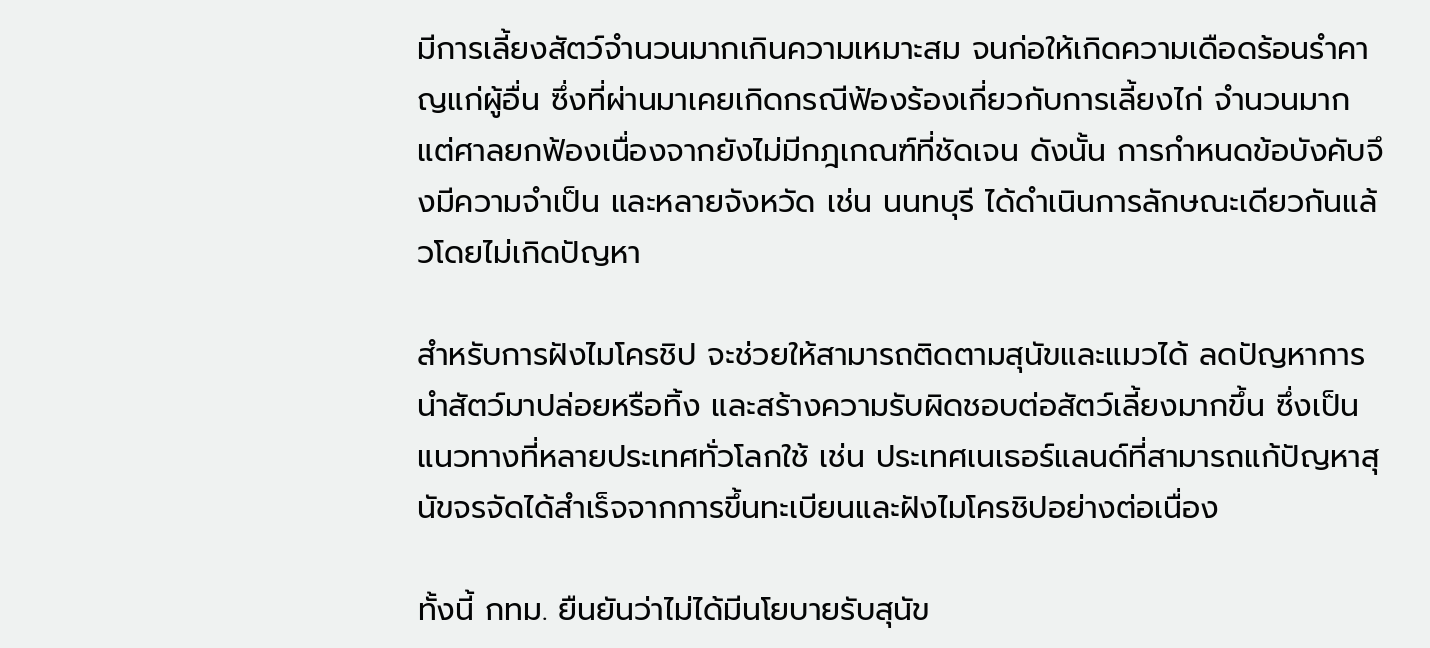มีการเลี้ยงสัตว์จำนวนมากเกินความเหมาะสม จนก่อให้เกิดความเดือดร้อนรำคาญแก่ผู้อื่น ซึ่งที่ผ่านมาเคยเกิดกรณีฟ้องร้องเกี่ยวกับการเลี้ยงไก่ จำนวนมาก แต่ศาลยกฟ้องเนื่องจากยังไม่มีกฎเกณฑ์ที่ชัดเจน ดังนั้น การกำหนดข้อบังคับจึงมีความจำเป็น และหลายจังหวัด เช่น นนทบุรี ได้ดำเนินการลักษณะเดียวกันแล้วโดยไม่เกิดปัญหา

สำหรับการฝังไมโครชิป จะช่วยให้สามารถติดตามสุนัขและแมวได้ ลดปัญหาการนำสัตว์มาปล่อยหรือทิ้ง และสร้างความรับผิดชอบต่อสัตว์เลี้ยงมากขึ้น ซึ่งเป็นแนวทางที่หลายประเทศทั่วโลกใช้ เช่น ประเทศเนเธอร์แลนด์ที่สามารถแก้ปัญหาสุนัขจรจัดได้สำเร็จจากการขึ้นทะเบียนและฝังไมโครชิปอย่างต่อเนื่อง

ทั้งนี้ กทม. ยืนยันว่าไม่ได้มีนโยบายรับสุนัข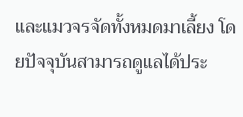และแมวจรจัดทั้งหมดมาเลี้ยง โดยปัจจุบันสามารถดูแลได้ประ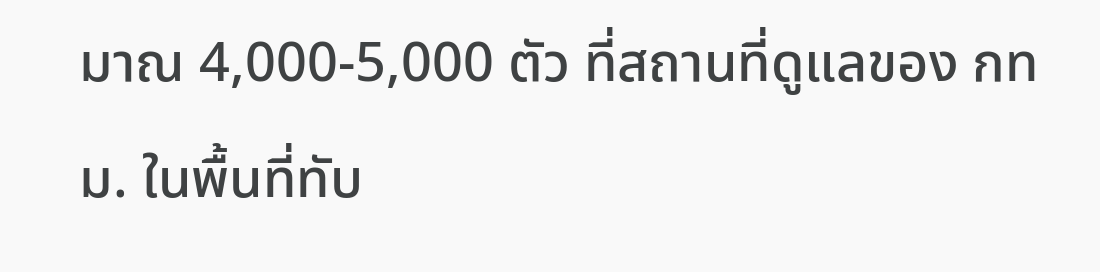มาณ 4,000-5,000 ตัว ที่สถานที่ดูแลของ กทม. ในพื้นที่ทับ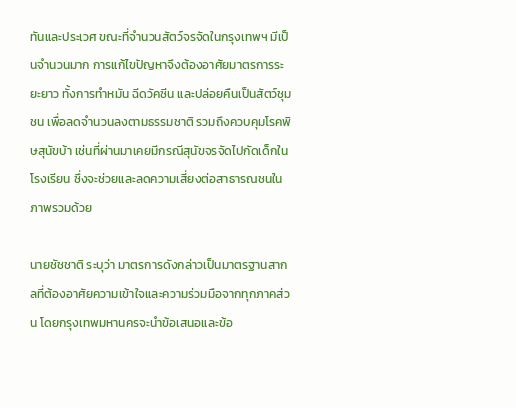ทันและประเวศ ขณะที่จำนวนสัตว์จรจัดในกรุงเทพฯ มีเป็นจำนวนมาก การแก้ไขปัญหาจึงต้องอาศัยมาตรการระยะยาว ทั้งการทำหมัน ฉีดวัคซีน และปล่อยคืนเป็นสัตว์ชุมชน เพื่อลดจำนวนลงตามธรรมชาติ รวมถึงควบคุมโรคพิษสุนัขบ้า เช่นที่ผ่านมาเคยมีกรณีสุนัขจรจัดไปกัดเด็กในโรงเรียน ซึ่งจะช่วยและลดความเสี่ยงต่อสาธารณชนในภาพรวมด้วย

นายชัชชาติ ระบุว่า มาตรการดังกล่าวเป็นมาตรฐานสากลที่ต้องอาศัยความเข้าใจและความร่วมมือจากทุกภาคส่วน โดยกรุงเทพมหานครจะนำข้อเสนอและข้อ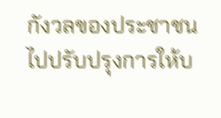กังวลของประชาชนไปปรับปรุงการให้บ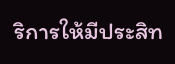ริการให้มีประสิท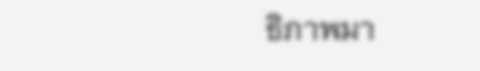ธิภาพมา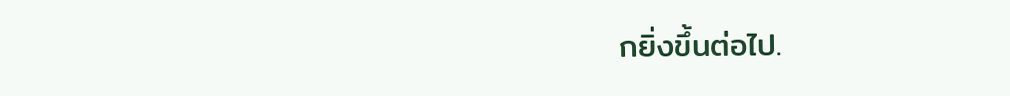กยิ่งขึ้นต่อไป.